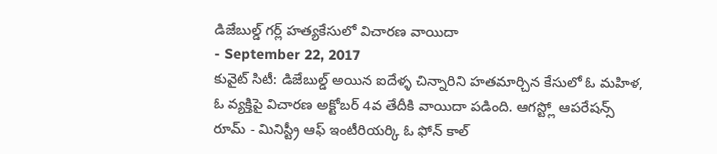డిజేబుల్డ్ గర్ల్ హత్యకేసులో విచారణ వాయిదా
- September 22, 2017
కువైట్ సిటీ: డిజేబుల్డ్ అయిన ఐదేళ్ళ చిన్నారిని హతమార్చిన కేసులో ఓ మహిళ, ఓ వ్యక్తిపై విచారణ అక్టోబర్ 4వ తేదీకి వాయిదా పడింది. ఆగస్ట్లో ఆపరేషన్స్ రూమ్ - మినిస్ట్రీ ఆఫ్ ఇంటీరియర్కి ఓ ఫోన్ కాల్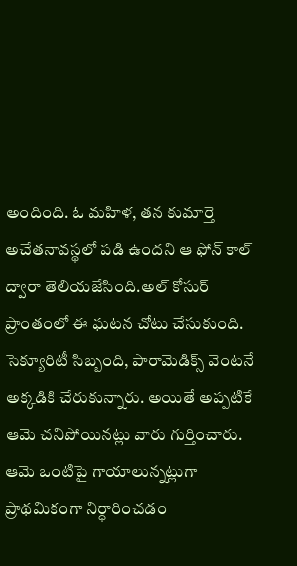అందింది. ఓ మహిళ, తన కుమార్తె అచేతనావస్థలో పడి ఉందని ఆ ఫోన్ కాల్ ద్వారా తెలియజేసింది.అల్ కోసుర్ ప్రాంతంలో ఈ ఘటన చోటు చేసుకుంది. సెక్యూరిటీ సిబ్బంది, పారామెడిక్స్ వెంటనే అక్కడికి చేరుకున్నారు. అయితే అప్పటికే ఆమె చనిపోయినట్లు వారు గుర్తించారు. ఆమె ఒంటిపై గాయాలున్నట్లుగా ప్రాథమికంగా నిర్ధారించడం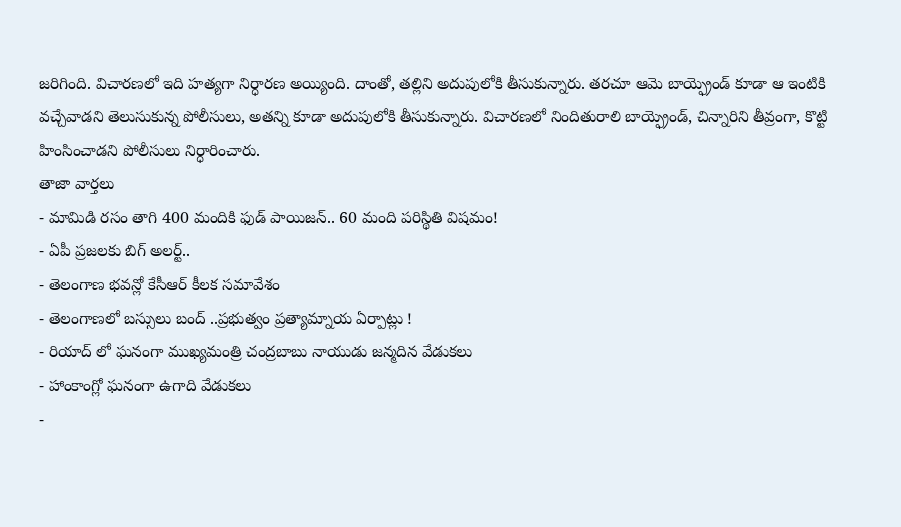జరిగింది. విచారణలో ఇది హత్యగా నిర్ధారణ అయ్యింది. దాంతో, తల్లిని అదుపులోకి తీసుకున్నారు. తరచూ ఆమె బాయ్ఫ్రెండ్ కూడా ఆ ఇంటికి వచ్చేవాడని తెలుసుకున్న పోలీసులు, అతన్ని కూడా అదుపులోకి తీసుకున్నారు. విచారణలో నిందితురాలి బాయ్ఫ్రెండ్, చిన్నారిని తీవ్రంగా, కొట్టి హింసించాడని పోలీసులు నిర్ధారించారు.
తాజా వార్తలు
- మామిడి రసం తాగి 400 మందికి ఫుడ్ పాయిజన్.. 60 మంది పరిస్థితి విషమం!
- ఏపీ ప్రజలకు బిగ్ అలర్ట్..
- తెలంగాణ భవన్లో కేసీఆర్ కీలక సమావేశం
- తెలంగాణలో బస్సులు బంద్ ..ప్రభుత్వం ప్రత్యామ్నాయ ఏర్పాట్లు !
- రియాద్ లో ఘనంగా ముఖ్యమంత్రి చంద్రబాబు నాయుడు జన్మదిన వేడుకలు
- హాంకాంగ్లో ఘనంగా ఉగాది వేడుకలు
-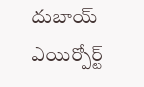దుబాయ్ ఎయిర్పోర్ట్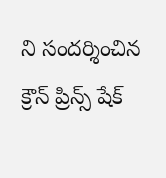ని సందర్శించిన క్రౌన్ ప్రిన్స్ షేక్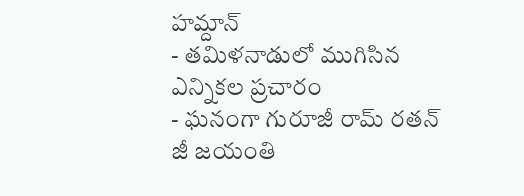హమ్దాన్
- తమిళనాడులో ముగిసిన ఎన్నికల ప్రచారం
- ఘనంగా గురూజీ రామ్ రతన్ జీ జయంతి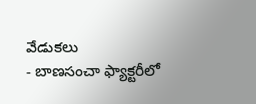వేడుకలు
- బాణసంచా ఫ్యాక్టరీలో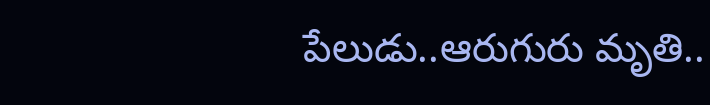పేలుడు..ఆరుగురు మృతి..